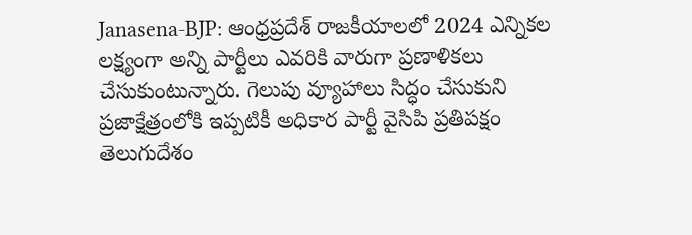Janasena-BJP: ఆంధ్రప్రదేశ్ రాజకీయాలలో 2024 ఎన్నికల లక్ష్యంగా అన్ని పార్టీలు ఎవరికి వారుగా ప్రణాళికలు చేసుకుంటున్నారు. గెలుపు వ్యూహాలు సిద్ధం చేసుకుని ప్రజాక్షేత్రంలోకి ఇప్పటికీ అధికార పార్టీ వైసిపి ప్రతిపక్షం తెలుగుదేశం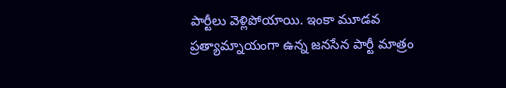పార్టీలు వెళ్లిపోయాయి. ఇంకా మూడవ ప్రత్యామ్నాయంగా ఉన్న జనసేన పార్టీ మాత్రం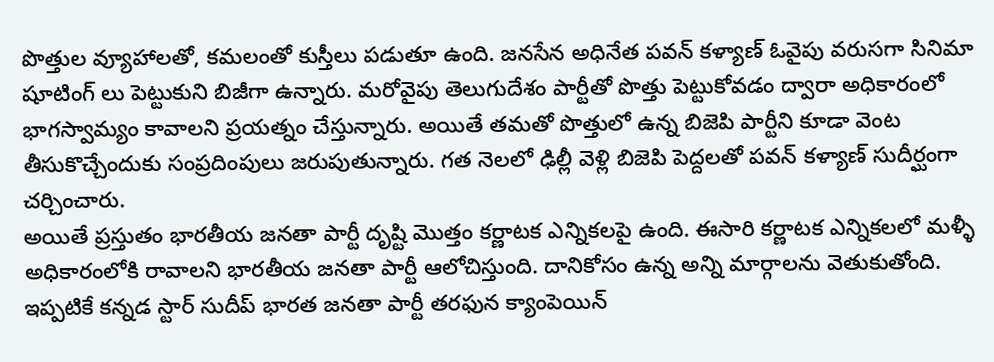పొత్తుల వ్యూహాలతో, కమలంతో కుస్తీలు పడుతూ ఉంది. జనసేన అధినేత పవన్ కళ్యాణ్ ఓవైపు వరుసగా సినిమా షూటింగ్ లు పెట్టుకుని బిజీగా ఉన్నారు. మరోవైపు తెలుగుదేశం పార్టీతో పొత్తు పెట్టుకోవడం ద్వారా అధికారంలో భాగస్వామ్యం కావాలని ప్రయత్నం చేస్తున్నారు. అయితే తమతో పొత్తులో ఉన్న బిజెపి పార్టీని కూడా వెంట తీసుకొచ్చేందుకు సంప్రదింపులు జరుపుతున్నారు. గత నెలలో ఢిల్లీ వెళ్లి బిజెపి పెద్దలతో పవన్ కళ్యాణ్ సుదీర్ఘంగా చర్చించారు.
అయితే ప్రస్తుతం భారతీయ జనతా పార్టీ దృష్టి మొత్తం కర్ణాటక ఎన్నికలపై ఉంది. ఈసారి కర్ణాటక ఎన్నికలలో మళ్ళీ అధికారంలోకి రావాలని భారతీయ జనతా పార్టీ ఆలోచిస్తుంది. దానికోసం ఉన్న అన్ని మార్గాలను వెతుకుతోంది. ఇప్పటికే కన్నడ స్టార్ సుదీప్ భారత జనతా పార్టీ తరఫున క్యాంపెయిన్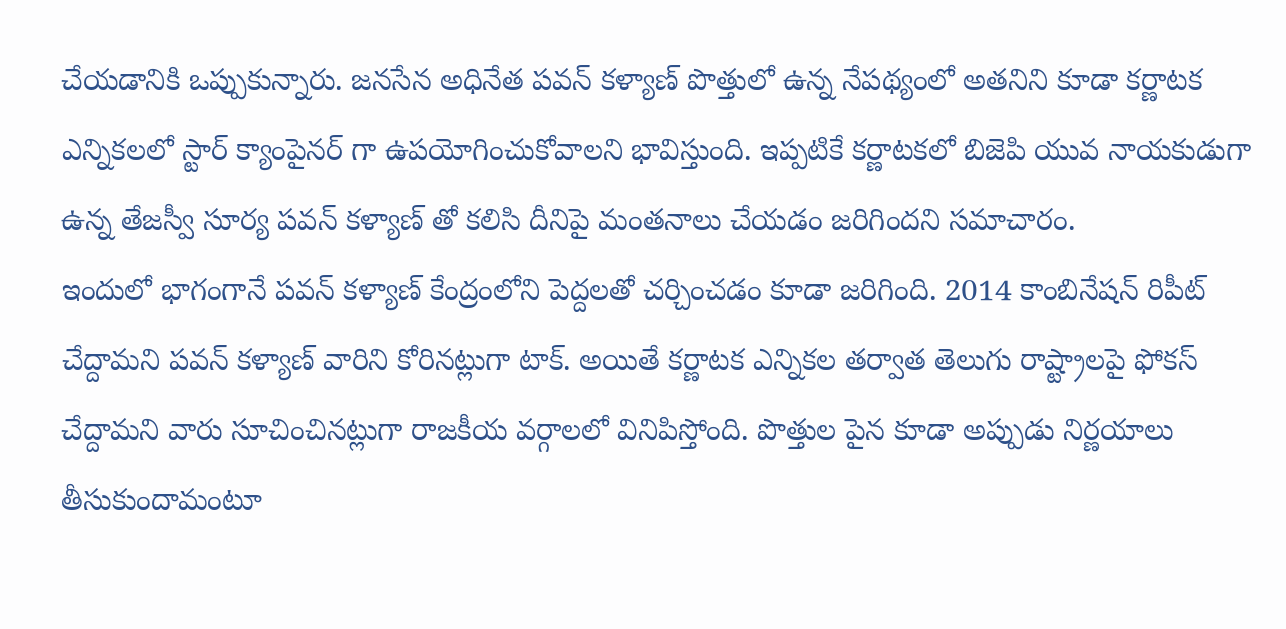చేయడానికి ఒప్పుకున్నారు. జనసేన అధినేత పవన్ కళ్యాణ్ పొత్తులో ఉన్న నేపథ్యంలో అతనిని కూడా కర్ణాటక ఎన్నికలలో స్టార్ క్యాంపైనర్ గా ఉపయోగించుకోవాలని భావిస్తుంది. ఇప్పటికే కర్ణాటకలో బిజెపి యువ నాయకుడుగా ఉన్న తేజస్వీ సూర్య పవన్ కళ్యాణ్ తో కలిసి దీనిపై మంతనాలు చేయడం జరిగిందని సమాచారం.
ఇందులో భాగంగానే పవన్ కళ్యాణ్ కేంద్రంలోని పెద్దలతో చర్చించడం కూడా జరిగింది. 2014 కాంబినేషన్ రిపీట్ చేద్దామని పవన్ కళ్యాణ్ వారిని కోరినట్లుగా టాక్. అయితే కర్ణాటక ఎన్నికల తర్వాత తెలుగు రాష్ట్రాలపై ఫోకస్ చేద్దామని వారు సూచించినట్లుగా రాజకీయ వర్గాలలో వినిపిస్తోంది. పొత్తుల పైన కూడా అప్పుడు నిర్ణయాలు తీసుకుందామంటూ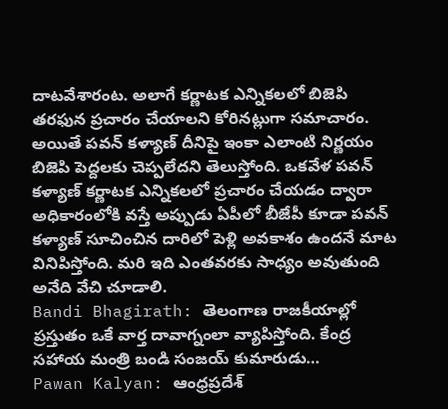దాటవేశారంట. అలాగే కర్ణాటక ఎన్నికలలో బిజెపి తరఫున ప్రచారం చేయాలని కోరినట్లుగా సమాచారం. అయితే పవన్ కళ్యాణ్ దీనిపై ఇంకా ఎలాంటి నిర్ణయం బిజెపి పెద్దలకు చెప్పలేదని తెలుస్తోంది. ఒకవేళ పవన్ కళ్యాణ్ కర్ణాటక ఎన్నికలలో ప్రచారం చేయడం ద్వారా అధికారంలోకి వస్తే అప్పుడు ఏపీలో బీజేపీ కూడా పవన్ కళ్యాణ్ సూచించిన దారిలో పెళ్లి అవకాశం ఉందనే మాట వినిపిస్తోంది. మరి ఇది ఎంతవరకు సాధ్యం అవుతుంది అనేది వేచి చూడాలి.
Bandi Bhagirath: తెలంగాణ రాజకీయాల్లో ప్రస్తుతం ఒకే వార్త దావాగ్నంలా వ్యాపిస్తోంది. కేంద్ర సహాయ మంత్రి బండి సంజయ్ కుమారుడు…
Pawan Kalyan: ఆంధ్రప్రదేశ్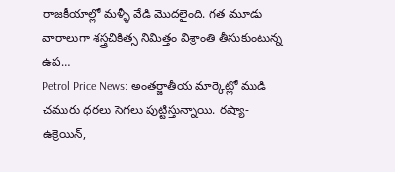రాజకీయాల్లో మళ్ళీ వేడి మొదలైంది. గత మూడు వారాలుగా శస్త్రచికిత్స నిమిత్తం విశ్రాంతి తీసుకుంటున్న ఉప…
Petrol Price News: అంతర్జాతీయ మార్కెట్లో ముడి చమురు ధరలు సెగలు పుట్టిస్తున్నాయి. రష్యా-ఉక్రెయిన్,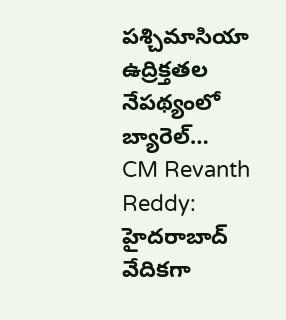పశ్చిమాసియా ఉద్రిక్తతల నేపథ్యంలో బ్యారెల్…
CM Revanth Reddy: హైదరాబాద్ వేదికగా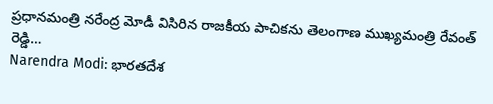ప్రధానమంత్రి నరేంద్ర మోడీ విసిరిన రాజకీయ పాచికను తెలంగాణ ముఖ్యమంత్రి రేవంత్ రెడ్డి…
Narendra Modi: భారతదేశ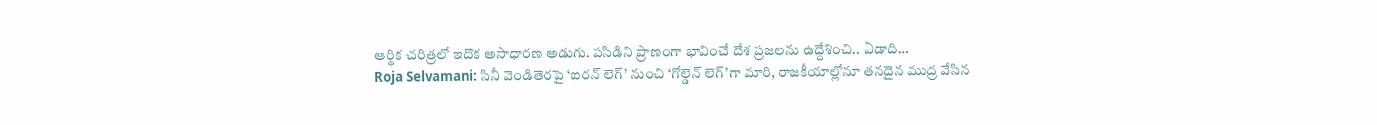ఆర్థిక చరిత్రలో ఇదొక అసాధారణ అడుగు. పసిడిని ప్రాణంగా భావించే దేశ ప్రజలను ఉద్దేశించి.. ఏడాది…
Roja Selvamani: సినీ వెండితెరపై ‘ఐరన్ లెగ్’ నుంచి ‘గోల్డెన్ లెగ్’గా మారి, రాజకీయాల్లోనూ తనదైన ముద్ర వేసిన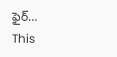ఫైర్…
This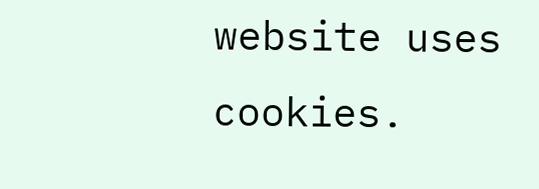website uses cookies.